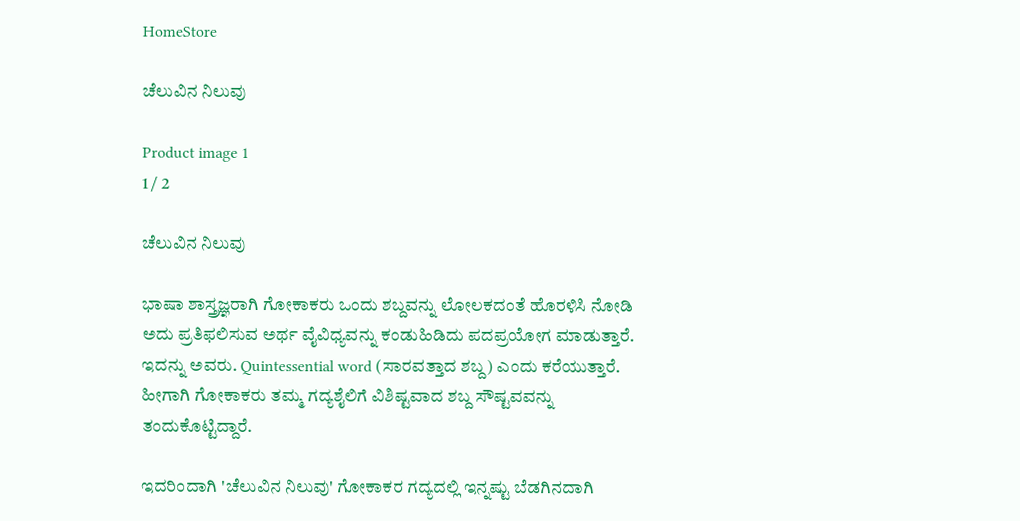HomeStore

ಚೆಲುವಿನ ನಿಲುವು

Product image 1
1 / 2

ಚೆಲುವಿನ ನಿಲುವು

ಭಾಷಾ ಶಾಸ್ತ್ರಜ್ಞರಾಗಿ ಗೋಕಾಕರು ಒಂದು ಶಬ್ದವನ್ನು ಲೋಲಕದಂತೆ ಹೊರಳಿಸಿ ನೋಡಿ ಅದು ಪ್ರತಿಫಲಿಸುವ ಅರ್ಥ ವೈವಿಧ್ಯವನ್ನು ಕಂಡುಹಿಡಿದು ಪದಪ್ರಯೋಗ ಮಾಡುತ್ತಾರೆ. ಇದನ್ನು ಅವರು. Quintessential word (ಸಾರವತ್ತಾದ ಶಬ್ದ) ಎಂದು ಕರೆಯುತ್ತಾರೆ. ಹೀಗಾಗಿ ಗೋಕಾಕರು ತಮ್ಮ ಗದ್ಯಶೈಲಿಗೆ ವಿಶಿಷ್ಟವಾದ ಶಬ್ದ ಸೌಷ್ಟವವನ್ನು ತಂದುಕೊಟ್ಟಿದ್ದಾರೆ.

ಇದರಿಂದಾಗಿ 'ಚೆಲುವಿನ ನಿಲುವು' ಗೋಕಾಕರ ಗದ್ಯದಲ್ಲಿ ಇನ್ನಷ್ಟು ಬೆಡಗಿನದಾಗಿ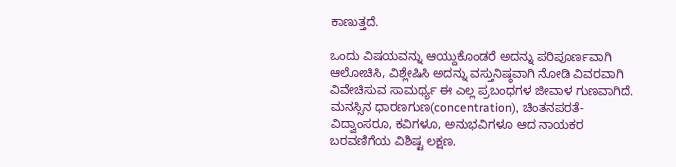ಕಾಣುತ್ತದೆ.

ಒಂದು ವಿಷಯವನ್ನು ಆಯ್ದುಕೊಂಡರೆ ಅದನ್ನು ಪರಿಪೂರ್ಣವಾಗಿ ಆಲೋಚಿಸಿ, ವಿಶ್ಲೇಷಿಸಿ ಅದನ್ನು ವಸ್ತುನಿಷ್ಠವಾಗಿ ನೋಡಿ ವಿವರವಾಗಿ ವಿವೇಚಿಸುವ ಸಾಮರ್ಥ್ಯ ಈ ಎಲ್ಲ ಪ್ರಬಂಧಗಳ ಜೀವಾಳ ಗುಣವಾಗಿದೆ. ಮನಸ್ಸಿನ ಧಾರಣಗುಣ(concentration), ಚಿಂತನಪರತೆ-ವಿದ್ವಾಂಸರೂ, ಕವಿಗಳೂ, ಅನುಭವಿಗಳೂ ಆದ ನಾಯಕರ ಬರವಣಿಗೆಯ ವಿಶಿಷ್ಟ ಲಕ್ಷಣ.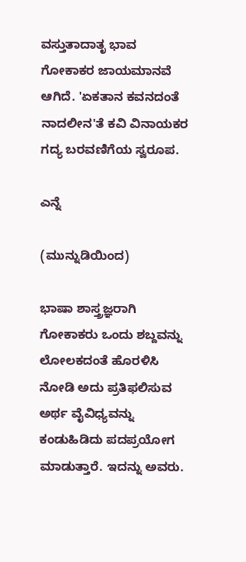ವಸ್ತುತಾದಾತೃ ಭಾವ ಗೋಕಾಕರ ಜಾಯಮಾನವೆ ಆಗಿದೆ. 'ಏಕತಾನ ಕವನದಂತೆ ನಾದಲೀನ'ತೆ ಕವಿ ವಿನಾಯಕರ ಗದ್ಯ ಬರವಣಿಗೆಯ ಸ್ವರೂಪ.

ಎನ್ನೆ

(ಮುನ್ನುಡಿಯಿಂದ)

ಭಾಷಾ ಶಾಸ್ತ್ರಜ್ಞರಾಗಿ ಗೋಕಾಕರು ಒಂದು ಶಬ್ದವನ್ನು ಲೋಲಕದಂತೆ ಹೊರಳಿಸಿ ನೋಡಿ ಅದು ಪ್ರತಿಫಲಿಸುವ ಅರ್ಥ ವೈವಿಧ್ಯವನ್ನು ಕಂಡುಹಿಡಿದು ಪದಪ್ರಯೋಗ ಮಾಡುತ್ತಾರೆ. ಇದನ್ನು ಅವರು.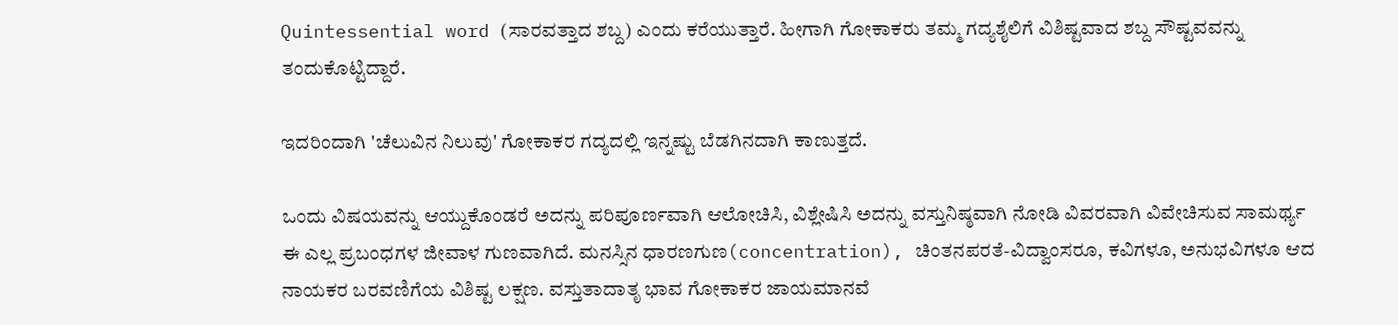Quintessential word (ಸಾರವತ್ತಾದ ಶಬ್ದ) ಎಂದು ಕರೆಯುತ್ತಾರೆ. ಹೀಗಾಗಿ ಗೋಕಾಕರು ತಮ್ಮ ಗದ್ಯಶೈಲಿಗೆ ವಿಶಿಷ್ಟವಾದ ಶಬ್ದ ಸೌಷ್ಟವವನ್ನು ತಂದುಕೊಟ್ಟಿದ್ದಾರೆ.

ಇದರಿಂದಾಗಿ 'ಚೆಲುವಿನ ನಿಲುವು' ಗೋಕಾಕರ ಗದ್ಯದಲ್ಲಿ ಇನ್ನಷ್ಟು ಬೆಡಗಿನದಾಗಿ ಕಾಣುತ್ತದೆ.

ಒಂದು ವಿಷಯವನ್ನು ಆಯ್ದುಕೊಂಡರೆ ಅದನ್ನು ಪರಿಪೂರ್ಣವಾಗಿ ಆಲೋಚಿಸಿ, ವಿಶ್ಲೇಷಿಸಿ ಅದನ್ನು ವಸ್ತುನಿಷ್ಠವಾಗಿ ನೋಡಿ ವಿವರವಾಗಿ ವಿವೇಚಿಸುವ ಸಾಮರ್ಥ್ಯ ಈ ಎಲ್ಲ ಪ್ರಬಂಧಗಳ ಜೀವಾಳ ಗುಣವಾಗಿದೆ. ಮನಸ್ಸಿನ ಧಾರಣಗುಣ(concentration), ಚಿಂತನಪರತೆ-ವಿದ್ವಾಂಸರೂ, ಕವಿಗಳೂ, ಅನುಭವಿಗಳೂ ಆದ ನಾಯಕರ ಬರವಣಿಗೆಯ ವಿಶಿಷ್ಟ ಲಕ್ಷಣ. ವಸ್ತುತಾದಾತೃ ಭಾವ ಗೋಕಾಕರ ಜಾಯಮಾನವೆ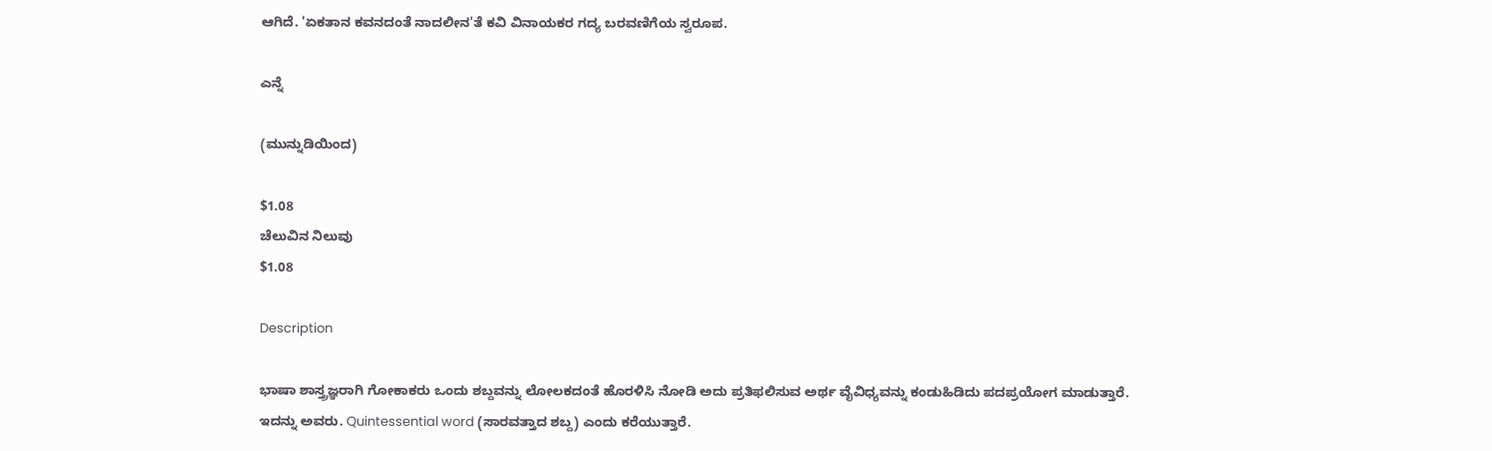ಆಗಿದೆ. 'ಏಕತಾನ ಕವನದಂತೆ ನಾದಲೀನ'ತೆ ಕವಿ ವಿನಾಯಕರ ಗದ್ಯ ಬರವಣಿಗೆಯ ಸ್ವರೂಪ.

ಎನ್ನೆ

(ಮುನ್ನುಡಿಯಿಂದ)

$1.08
ಚೆಲುವಿನ ನಿಲುವು
$1.08

Description

ಭಾಷಾ ಶಾಸ್ತ್ರಜ್ಞರಾಗಿ ಗೋಕಾಕರು ಒಂದು ಶಬ್ದವನ್ನು ಲೋಲಕದಂತೆ ಹೊರಳಿಸಿ ನೋಡಿ ಅದು ಪ್ರತಿಫಲಿಸುವ ಅರ್ಥ ವೈವಿಧ್ಯವನ್ನು ಕಂಡುಹಿಡಿದು ಪದಪ್ರಯೋಗ ಮಾಡುತ್ತಾರೆ. ಇದನ್ನು ಅವರು. Quintessential word (ಸಾರವತ್ತಾದ ಶಬ್ದ) ಎಂದು ಕರೆಯುತ್ತಾರೆ.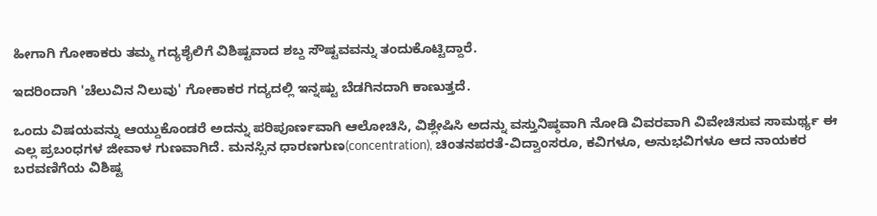ಹೀಗಾಗಿ ಗೋಕಾಕರು ತಮ್ಮ ಗದ್ಯಶೈಲಿಗೆ ವಿಶಿಷ್ಟವಾದ ಶಬ್ದ ಸೌಷ್ಟವವನ್ನು ತಂದುಕೊಟ್ಟಿದ್ದಾರೆ.

ಇದರಿಂದಾಗಿ 'ಚೆಲುವಿನ ನಿಲುವು' ಗೋಕಾಕರ ಗದ್ಯದಲ್ಲಿ ಇನ್ನಷ್ಟು ಬೆಡಗಿನದಾಗಿ ಕಾಣುತ್ತದೆ.

ಒಂದು ವಿಷಯವನ್ನು ಆಯ್ದುಕೊಂಡರೆ ಅದನ್ನು ಪರಿಪೂರ್ಣವಾಗಿ ಆಲೋಚಿಸಿ, ವಿಶ್ಲೇಷಿಸಿ ಅದನ್ನು ವಸ್ತುನಿಷ್ಠವಾಗಿ ನೋಡಿ ವಿವರವಾಗಿ ವಿವೇಚಿಸುವ ಸಾಮರ್ಥ್ಯ ಈ ಎಲ್ಲ ಪ್ರಬಂಧಗಳ ಜೀವಾಳ ಗುಣವಾಗಿದೆ. ಮನಸ್ಸಿನ ಧಾರಣಗುಣ(concentration), ಚಿಂತನಪರತೆ-ವಿದ್ವಾಂಸರೂ, ಕವಿಗಳೂ, ಅನುಭವಿಗಳೂ ಆದ ನಾಯಕರ ಬರವಣಿಗೆಯ ವಿಶಿಷ್ಟ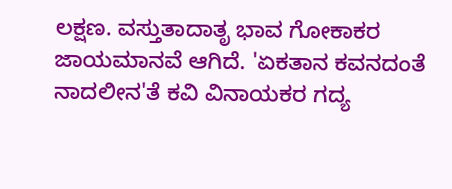ಲಕ್ಷಣ. ವಸ್ತುತಾದಾತೃ ಭಾವ ಗೋಕಾಕರ ಜಾಯಮಾನವೆ ಆಗಿದೆ. 'ಏಕತಾನ ಕವನದಂತೆ ನಾದಲೀನ'ತೆ ಕವಿ ವಿನಾಯಕರ ಗದ್ಯ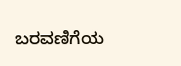ಬರವಣಿಗೆಯ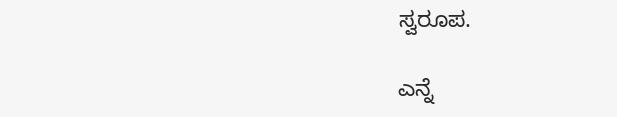ಸ್ವರೂಪ.

ಎನ್ನೆ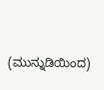(ಮುನ್ನುಡಿಯಿಂದ)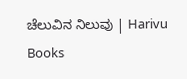ಚೆಲುವಿನ ನಿಲುವು | Harivu Books